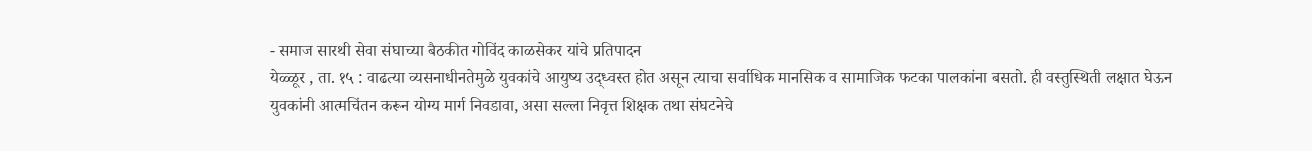- समाज सारथी सेवा संघाच्या बैठकीत गोविंद काळसेकर यांचे प्रतिपादन
येळ्ळूर , ता. १५ : वाढत्या व्यसनाधीनतेमुळे युवकांचे आयुष्य उद्ध्वस्त होत असून त्याचा सर्वाधिक मानसिक व सामाजिक फटका पालकांना बसतो. ही वस्तुस्थिती लक्षात घेऊन युवकांनी आत्मचिंतन करून योग्य मार्ग निवडावा, असा सल्ला निवृत्त शिक्षक तथा संघटनेचे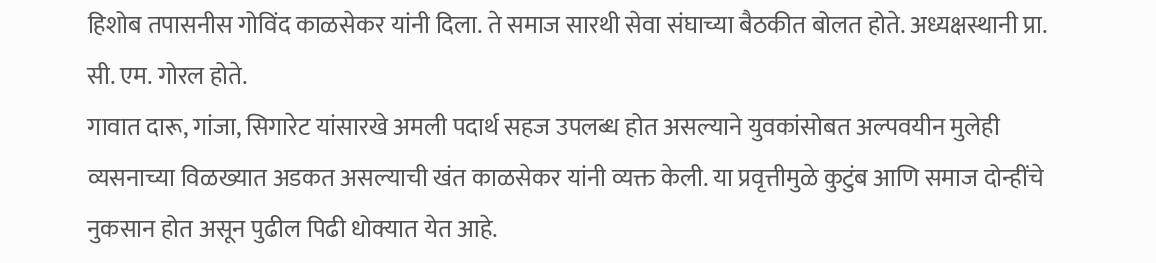हिशोब तपासनीस गोविंद काळसेकर यांनी दिला. ते समाज सारथी सेवा संघाच्या बैठकीत बोलत होते. अध्यक्षस्थानी प्रा. सी. एम. गोरल होते.
गावात दारू, गांजा, सिगारेट यांसारखे अमली पदार्थ सहज उपलब्ध होत असल्याने युवकांसोबत अल्पवयीन मुलेही व्यसनाच्या विळख्यात अडकत असल्याची खंत काळसेकर यांनी व्यक्त केली. या प्रवृत्तीमुळे कुटुंब आणि समाज दोन्हींचे नुकसान होत असून पुढील पिढी धोक्यात येत आहे.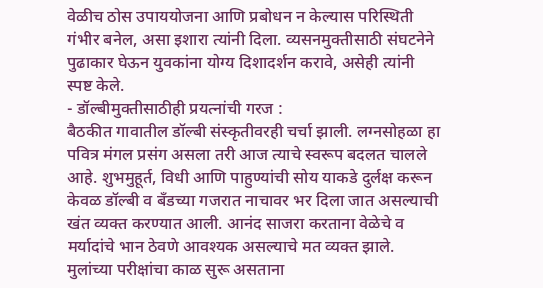वेळीच ठोस उपाययोजना आणि प्रबोधन न केल्यास परिस्थिती गंभीर बनेल, असा इशारा त्यांनी दिला. व्यसनमुक्तीसाठी संघटनेने पुढाकार घेऊन युवकांना योग्य दिशादर्शन करावे, असेही त्यांनी स्पष्ट केले.
- डॉल्बीमुक्तीसाठीही प्रयत्नांची गरज :
बैठकीत गावातील डॉल्बी संस्कृतीवरही चर्चा झाली. लग्नसोहळा हा पवित्र मंगल प्रसंग असला तरी आज त्याचे स्वरूप बदलत चालले आहे. शुभमुहूर्त, विधी आणि पाहुण्यांची सोय याकडे दुर्लक्ष करून केवळ डॉल्बी व बँडच्या गजरात नाचावर भर दिला जात असल्याची खंत व्यक्त करण्यात आली. आनंद साजरा करताना वेळेचे व मर्यादांचे भान ठेवणे आवश्यक असल्याचे मत व्यक्त झाले.
मुलांच्या परीक्षांचा काळ सुरू असताना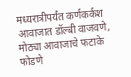मध्यरात्रीपर्यंत कर्णकर्कश आवाजात डॉल्बी वाजवणे, मोठ्या आवाजाचे फटाके फोडणे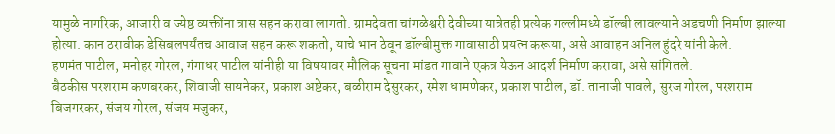यामुळे नागरिक, आजारी व ज्येष्ठ व्यक्तींना त्रास सहन करावा लागतो. ग्रामदेवता चांगळेश्वरी देवीच्या यात्रेतही प्रत्येक गल्लीमध्ये डॉल्बी लावल्याने अडचणी निर्माण झाल्या होत्या. कान ठरावीक डेसिबलपर्यंतच आवाज सहन करू शकतो, याचे भान ठेवून डॉल्बीमुक्त गावासाठी प्रयत्न करूया, असे आवाहन अनिल हुंदरे यांनी केले.
हणमंत पाटील, मनोहर गोरल, गंगाधर पाटील यांनीही या विषयावर मौलिक सूचना मांडत गावाने एकत्र येऊन आदर्श निर्माण करावा, असे सांगितले.
बैठकीस परशराम कणबरकर, शिवाजी सायनेकर, प्रकाश अष्टेकर, बळीराम देसुरकर, रमेश धामणेकर, प्रकाश पाटील, डॉ. तानाजी पावले, सुरज गोरल, परशराम बिजगरकर, संजय गोरल, संजय मजुकर,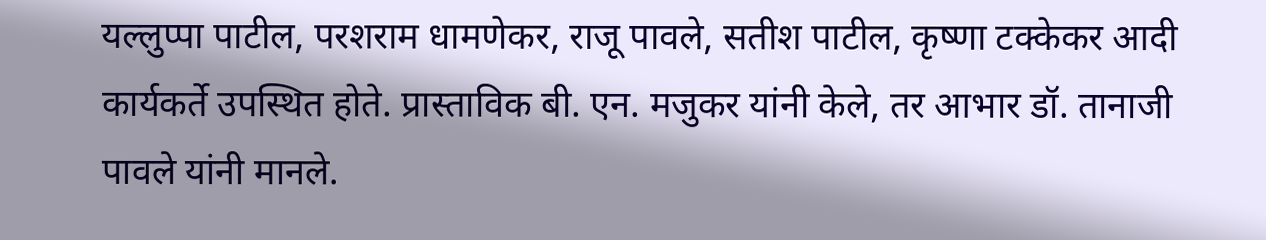यल्लुप्पा पाटील, परशराम धामणेकर, राजू पावले, सतीश पाटील, कृष्णा टक्केकर आदी कार्यकर्ते उपस्थित होते. प्रास्ताविक बी. एन. मजुकर यांनी केले, तर आभार डॉ. तानाजी पावले यांनी मानले.